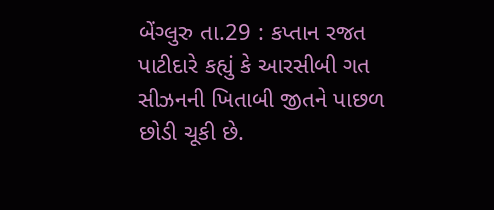બેંગ્લુરુ તા.29 : કપ્તાન રજત પાટીદારે કહ્યું કે આરસીબી ગત સીઝનની ખિતાબી જીતને પાછળ છોડી ચૂકી છે.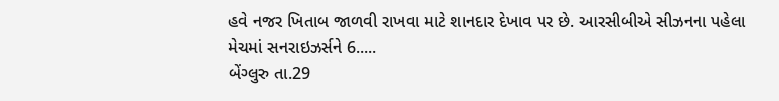હવે નજર ખિતાબ જાળવી રાખવા માટે શાનદાર દેખાવ પર છે. આરસીબીએ સીઝનના પહેલા મેચમાં સનરાઇઝર્સને 6.....
બેંગ્લુરુ તા.29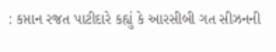: કપ્તાન રજત પાટીદારે કહ્યું કે આરસીબી ગત સીઝનની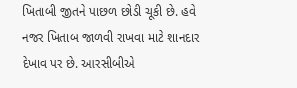ખિતાબી જીતને પાછળ છોડી ચૂકી છે. હવે નજર ખિતાબ જાળવી રાખવા માટે શાનદાર દેખાવ પર છે. આરસીબીએ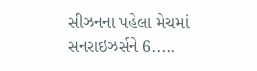સીઝનના પહેલા મેચમાં સનરાઇઝર્સને 6.....